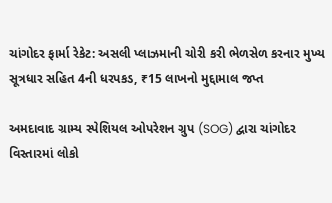ચાંગોદર ફાર્મા રેકેટ: અસલી પ્લાઝમાની ચોરી કરી ભેળસેળ કરનાર મુખ્ય સૂત્રધાર સહિત 4ની ધરપકડ, ₹15 લાખનો મુદ્દામાલ જપ્ત

અમદાવાદ ગ્રામ્ય સ્પેશિયલ ઓપરેશન ગ્રુપ (SOG) દ્વારા ચાંગોદર વિસ્તારમાં લોકો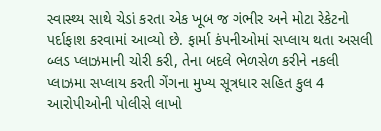સ્વાસ્થ્ય સાથે ચેડાં કરતા એક ખૂબ જ ગંભીર અને મોટા રેકેટનો પર્દાફાશ કરવામાં આવ્યો છે. ફાર્મા કંપનીઓમાં સપ્લાય થતા અસલી બ્લડ પ્લાઝમાની ચોરી કરી, તેના બદલે ભેળસેળ કરીને નકલી પ્લાઝમા સપ્લાય કરતી ગેંગના મુખ્ય સૂત્રધાર સહિત કુલ 4 આરોપીઓની પોલીસે લાખો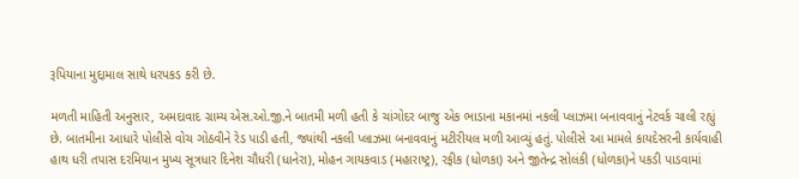રૂપિયાના મુદ્દામાલ સાથે ધરપકડ કરી છે.

મળતી માહિતી અનુસાર, અમદાવાદ ગ્રામ્ય એસ.ઓ.જી.ને બાતમી મળી હતી કે ચાંગોદર બાજુ એક ભાડાના મકાનમાં નકલી પ્લાઝમા બનાવવાનું નેટવર્ક ચાલી રહ્યું છે. બાતમીના આધારે પોલીસે વોચ ગોઠવીને રેડ પાડી હતી, જ્યાંથી નકલી પ્લાઝમા બનાવવાનું મટીરીયલ મળી આવ્યું હતું. પોલીસે આ મામલે કાયદેસરની કાર્યવાહી હાથ ધરી તપાસ દરમિયાન મુખ્ય સૂત્રધાર દિનેશ ચૌધરી (ધાનેરા), મોહન ગાયકવાડ (મહારાષ્ટ્ર), રફીક (ધોળકા) અને જીતેન્દ્ર સોલંકી (ધોળકા)ને પકડી પાડવામાં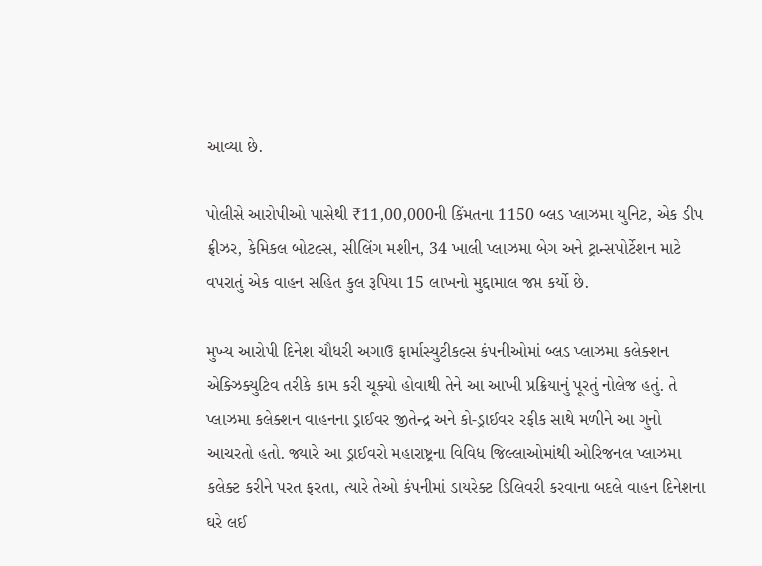આવ્યા છે.

પોલીસે આરોપીઓ પાસેથી ₹11,00,000ની કિંમતના 1150 બ્લડ પ્લાઝમા યુનિટ, એક ડીપ ફ્રીઝર, કેમિકલ બોટલ્સ, સીલિંગ મશીન, 34 ખાલી પ્લાઝમા બેગ અને ટ્રાન્સપોર્ટેશન માટે વપરાતું એક વાહન સહિત કુલ રૂપિયા 15 લાખનો મુદ્દામાલ જપ્ત કર્યો છે.

મુખ્ય આરોપી દિનેશ ચૌધરી અગાઉ ફાર્માસ્યુટીકલ્સ કંપનીઓમાં બ્લડ પ્લાઝમા કલેક્શન એક્ઝિક્યુટિવ તરીકે કામ કરી ચૂક્યો હોવાથી તેને આ આખી પ્રક્રિયાનું પૂરતું નોલેજ હતું. તે પ્લાઝમા કલેક્શન વાહનના ડ્રાઈવર જીતેન્દ્ર અને કો-ડ્રાઈવર રફીક સાથે મળીને આ ગુનો આચરતો હતો. જ્યારે આ ડ્રાઈવરો મહારાષ્ટ્રના વિવિધ જિલ્લાઓમાંથી ઓરિજનલ પ્લાઝમા કલેક્ટ કરીને પરત ફરતા, ત્યારે તેઓ કંપનીમાં ડાયરેક્ટ ડિલિવરી કરવાના બદલે વાહન દિનેશના ઘરે લઈ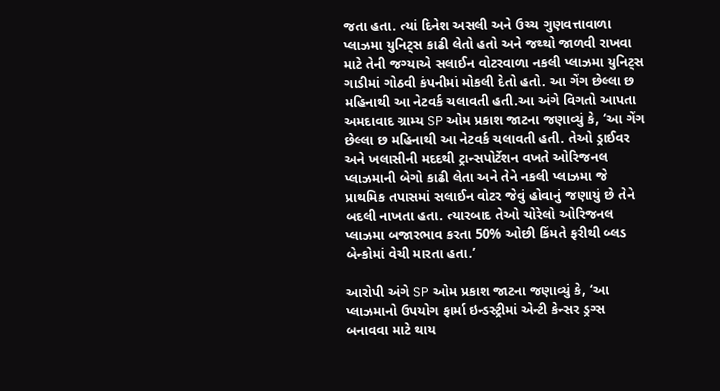જતા હતા. ત્યાં દિનેશ અસલી અને ઉચ્ચ ગુણવત્તાવાળા પ્લાઝમા યુનિટ્સ કાઢી લેતો હતો અને જથ્થો જાળવી રાખવા માટે તેની જગ્યાએ સલાઈન વોટરવાળા નકલી પ્લાઝમા યુનિટ્સ ગાડીમાં ગોઠવી કંપનીમાં મોકલી દેતો હતો. આ ગેંગ છેલ્લા છ મહિનાથી આ નેટવર્ક ચલાવતી હતી.આ અંગે વિગતો આપતા અમદાવાદ ગ્રામ્ય SP ઓમ પ્રકાશ જાટના જણાવ્યું કે, ‘આ ગેંગ છેલ્લા છ મહિનાથી આ નેટવર્ક ચલાવતી હતી. તેઓ ડ્રાઈવર અને ખલાસીની મદદથી ટ્રાન્સપોર્ટેશન વખતે ઓરિજનલ પ્લાઝમાની બેગો કાઢી લેતા અને તેને નકલી પ્લાઝમા જે પ્રાથમિક તપાસમાં સલાઈન વોટર જેવું હોવાનું જણાયું છે તેને બદલી નાખતા હતા. ત્યારબાદ તેઓ ચોરેલો ઓરિજનલ પ્લાઝમા બજારભાવ કરતા 50% ઓછી કિંમતે ફરીથી બ્લડ બેન્કોમાં વેચી મારતા હતા.’

આરોપી અંગે SP ઓમ પ્રકાશ જાટના જણાવ્યું કે, ‘આ પ્લાઝમાનો ઉપયોગ ફાર્મા ઇન્ડસ્ટ્રીમાં એન્ટી કેન્સર ડ્રગ્સ બનાવવા માટે થાય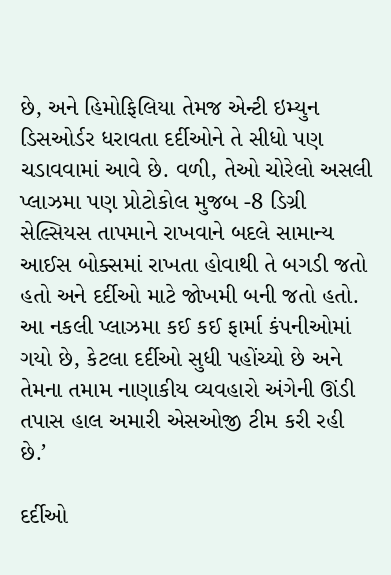છે, અને હિમોફિલિયા તેમજ એન્ટી ઇમ્યુન ડિસઓર્ડર ધરાવતા દર્દીઓને તે સીધો પણ ચડાવવામાં આવે છે. વળી, તેઓ ચોરેલો અસલી પ્લાઝમા પણ પ્રોટોકોલ મુજબ -8 ડિગ્રી સેલ્સિયસ તાપમાને રાખવાને બદલે સામાન્ય આઈસ બોક્સમાં રાખતા હોવાથી તે બગડી જતો હતો અને દર્દીઓ માટે જોખમી બની જતો હતો. આ નકલી પ્લાઝમા કઈ કઈ ફાર્મા કંપનીઓમાં ગયો છે, કેટલા દર્દીઓ સુધી પહોંચ્યો છે અને તેમના તમામ નાણાકીય વ્યવહારો અંગેની ઊંડી તપાસ હાલ અમારી એસઓજી ટીમ કરી રહી છે.’

દર્દીઓ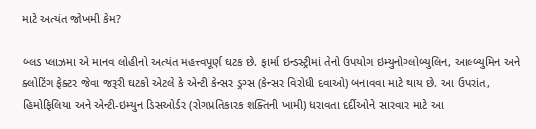માટે અત્યંત જોખમી કેમ?

બ્લડ પ્લાઝમા એ માનવ લોહીનો અત્યંત મહત્ત્વપૂર્ણ ઘટક છે. ફાર્મા ઇન્ડસ્ટ્રીમાં તેનો ઉપયોગ ઇમ્યુનોગ્લોબ્યુલિન, આલ્બ્યુમિન અને ક્લોટિંગ ફેક્ટર જેવા જરૂરી ઘટકો એટલે કે એન્ટી કેન્સર ડ્રગ્સ (કેન્સર વિરોધી દવાઓ) બનાવવા માટે થાય છે. આ ઉપરાંત, હિમોફિલિયા અને એન્ટી-ઇમ્યુન ડિસઓર્ડર (રોગપ્રતિકારક શક્તિની ખામી) ધરાવતા દર્દીઓને સારવાર માટે આ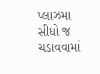પ્લાઝમા સીધો જ ચડાવવામાં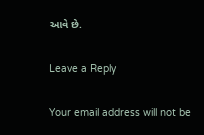આવે છે.

Leave a Reply

Your email address will not be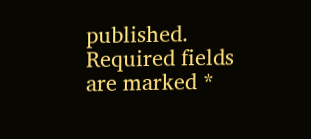published. Required fields are marked *